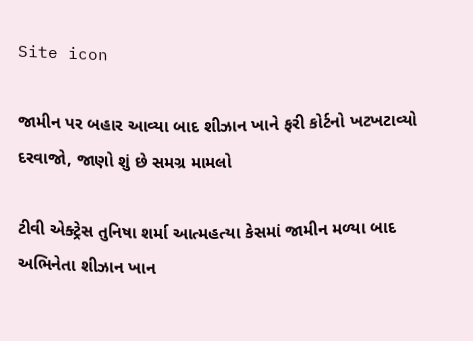Site icon

જામીન પર બહાર આવ્યા બાદ શીઝાન ખાને ફરી કોર્ટનો ખટખટાવ્યો દરવાજો, જાણો શું છે સમગ્ર મામલો

ટીવી એક્ટ્રેસ તુનિષા શર્મા આત્મહત્યા કેસમાં જામીન મળ્યા બાદ અભિનેતા શીઝાન ખાન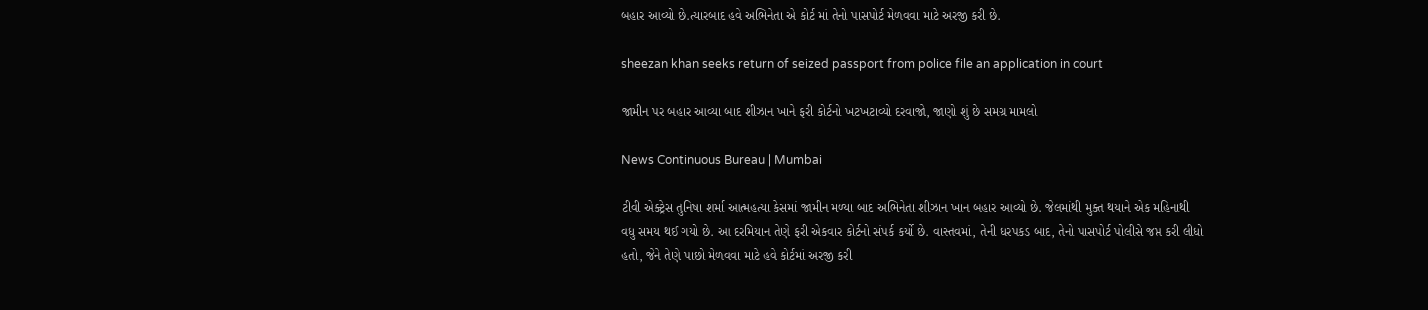બહાર આવ્યો છે.ત્યારબાદ હવે અભિનેતા એ કોર્ટ માં તેનો પાસપોર્ટ મેળવવા માટે અરજી કરી છે.

sheezan khan seeks return of seized passport from police file an application in court

જામીન પર બહાર આવ્યા બાદ શીઝાન ખાને ફરી કોર્ટનો ખટખટાવ્યો દરવાજો, જાણો શું છે સમગ્ર મામલો

News Continuous Bureau | Mumbai

ટીવી એક્ટ્રેસ તુનિષા શર્મા આત્મહત્યા કેસમાં જામીન મળ્યા બાદ અભિનેતા શીઝાન ખાન બહાર આવ્યો છે. જેલમાંથી મુક્ત થયાને એક મહિનાથી વધુ સમય થઈ ગયો છે. આ દરમિયાન તેણે ફરી એકવાર કોર્ટનો સંપર્ક કર્યો છે. વાસ્તવમાં, તેની ધરપકડ બાદ, તેનો પાસપોર્ટ પોલીસે જપ્ત કરી લીધો હતો, જેને તેણે પાછો મેળવવા માટે હવે કોર્ટમાં અરજી કરી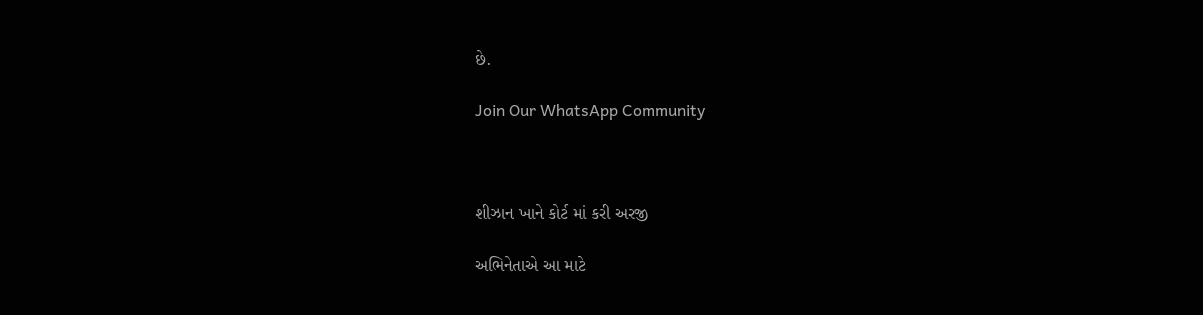છે.

Join Our WhatsApp Community



શીઝાન ખાને કોર્ટ માં કરી અરજી

અભિનેતાએ આ માટે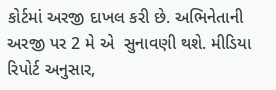કોર્ટમાં અરજી દાખલ કરી છે. અભિનેતાની અરજી પર 2 મે એ  સુનાવણી થશે. મીડિયા રિપોર્ટ અનુસાર,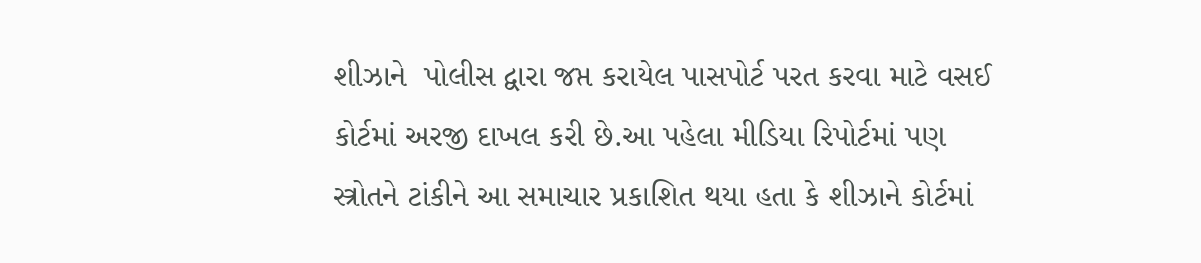શીઝાને  પોલીસ દ્વારા જપ્ત કરાયેલ પાસપોર્ટ પરત કરવા માટે વસઈ કોર્ટમાં અરજી દાખલ કરી છે.આ પહેલા મીડિયા રિપોર્ટમાં પણ સ્ત્રોતને ટાંકીને આ સમાચાર પ્રકાશિત થયા હતા કે શીઝાને કોર્ટમાં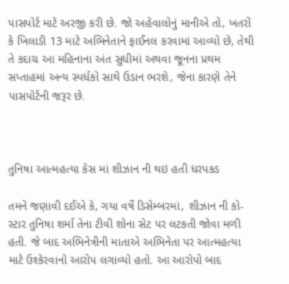પાસપોર્ટ માટે અરજી કરી છે. જો અહેવાલોનું માનીએ તો, ખતરોં કે ખિલાડી 13 માટે અભિનેતાને ફાઈનલ કરવામાં આવ્યો છે, તેથી તે કદાચ આ મહિનાના અંત સુધીમાં અથવા જૂનના પ્રથમ સપ્તાહમાં અન્ય સ્પર્ધકો સાથે ઉડાન ભરશે, જેના કારણે તેને પાસપોર્ટની જરૂર છે.



તુનિષા આત્મહત્યા કેસ માં શીઝાન ની થઇ હતી ધરપકડ

તમને જણાવી દઈએ કે, ગયા વર્ષે ડિસેમ્બરમાં, શીઝાન ની કો-સ્ટાર તુનિષા શર્મા તેના ટીવી શોના સેટ પર લટકતી જોવા મળી હતી. જે બાદ અભિનેત્રીની માતાએ અભિનેતા પર આત્મહત્યા માટે ઉશ્કેરવાનો આરોપ લગાવ્યો હતો. આ આરોપો બાદ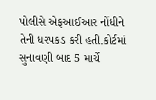પોલીસે એફઆઈઆર નોંધીને તેની ધરપકડ કરી હતી.કોર્ટમાં સુનાવણી બાદ 5 માર્ચે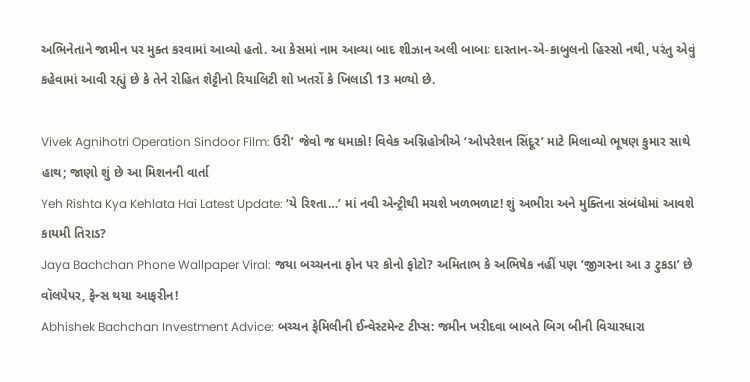અભિનેતાને જામીન પર મુક્ત કરવામાં આવ્યો હતો. આ કેસમાં નામ આવ્યા બાદ શીઝાન અલી બાબાઃ દાસ્તાન-એ-કાબુલનો હિસ્સો નથી, પરંતુ એવું કહેવામાં આવી રહ્યું છે કે તેને રોહિત શેટ્ટીનો રિયાલિટી શો ખતરોં કે ખિલાડી 13 મળ્યો છે.

Vivek Agnihotri Operation Sindoor Film: ઉરી’ જેવો જ ધમાકો! વિવેક અગ્નિહોત્રીએ ‘ઓપરેશન સિંદૂર’ માટે મિલાવ્યો ભૂષણ કુમાર સાથે હાથ; જાણો શું છે આ મિશનની વાર્તા
Yeh Rishta Kya Kehlata Hai Latest Update: ‘યે રિશ્તા…’ માં નવી એન્ટ્રીથી મચશે ખળભળાટ! શું અભીરા અને મુક્તિના સંબંધોમાં આવશે કાયમી તિરાડ?
Jaya Bachchan Phone Wallpaper Viral: જયા બચ્ચનના ફોન પર કોનો ફોટો? અમિતાભ કે અભિષેક નહીં પણ ‘જીગરના આ ૩ ટુકડા’ છે વૉલપેપર, ફેન્સ થયા આફરીન!
Abhishek Bachchan Investment Advice: બચ્ચન ફેમિલીની ઈન્વેસ્ટમેન્ટ ટીપ્સ: જમીન ખરીદવા બાબતે બિગ બીની વિચારધારા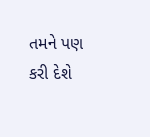તમને પણ કરી દેશે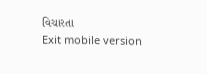વિચારતા
Exit mobile version